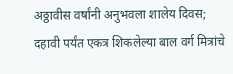अठ्ठावीस वर्षांनी अनुभवला शालेय दिवस; दहावी पर्यंत एकत्र शिकलेल्या बाल वर्ग मित्रांचे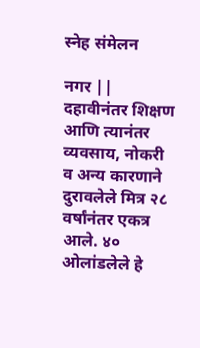स्नेह संमेलन

नगर || दहावीनंतर शिक्षण आणि त्यानंतर व्यवसाय, नोकरी व अन्य कारणाने दुरावलेले मित्र २८ वर्षांनंतर एकत्र आले. ४० ओलांडलेले हे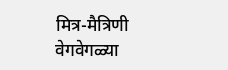मित्र-मैत्रिणी वेगवेगळ्या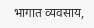भागात व्यवसाय,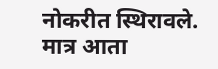नोकरीत स्थिरावले. मात्र आता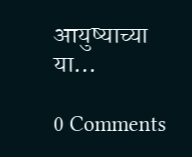आयुष्याच्या या…

0 Comments